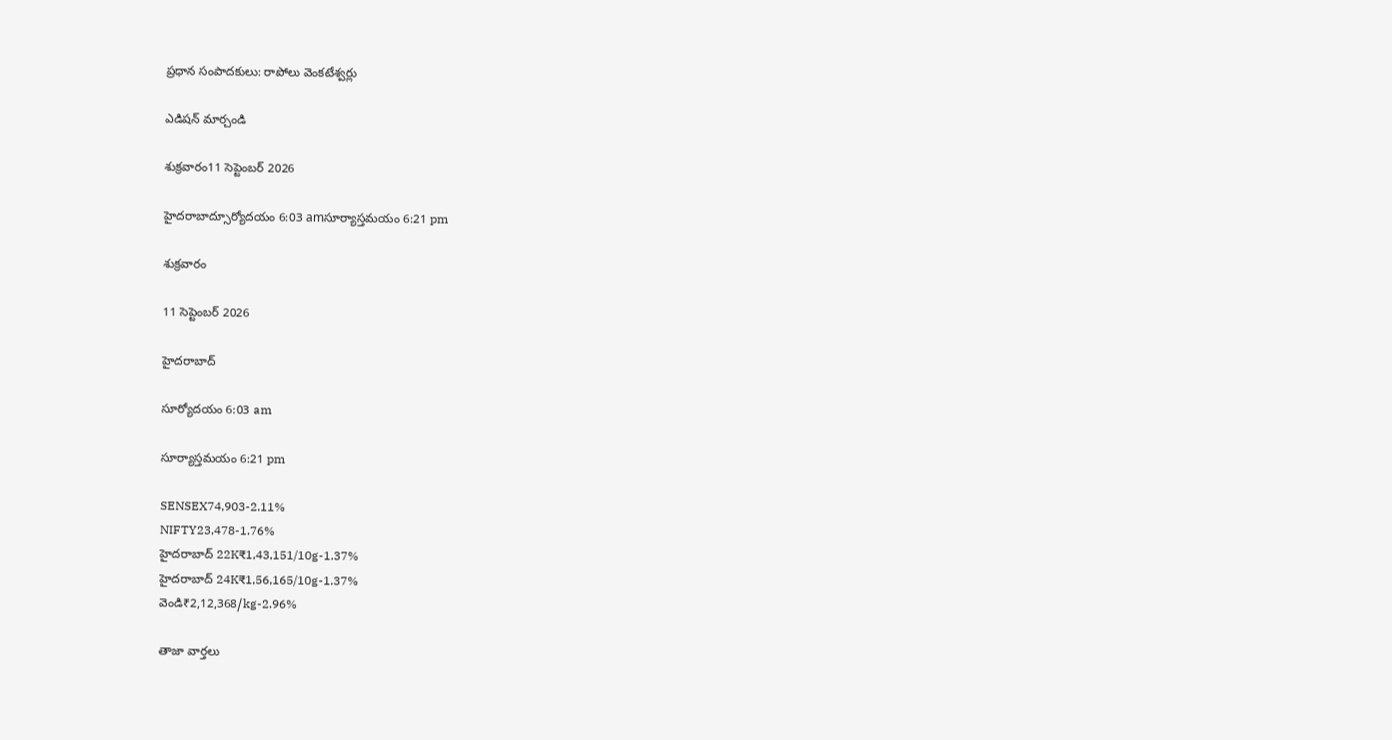ప్రధాన సంపాదకులు: రాపోలు వెంకటేశ్వర్లు

ఎడిషన్ మార్చండి

శుక్రవారం11 సెప్టెంబర్ 2026

హైదరాబాద్సూర్యోదయం 6:03 amసూర్యాస్తమయం 6:21 pm

శుక్రవారం

11 సెప్టెంబర్ 2026

హైదరాబాద్

సూర్యోదయం 6:03 am

సూర్యాస్తమయం 6:21 pm

SENSEX74,903-2.11%
NIFTY23,478-1.76%
హైదరాబాద్ 22K₹1,43,151/10g-1.37%
హైదరాబాద్ 24K₹1,56,165/10g-1.37%
వెండి₹2,12,368/kg-2.96%

తాజా వార్తలు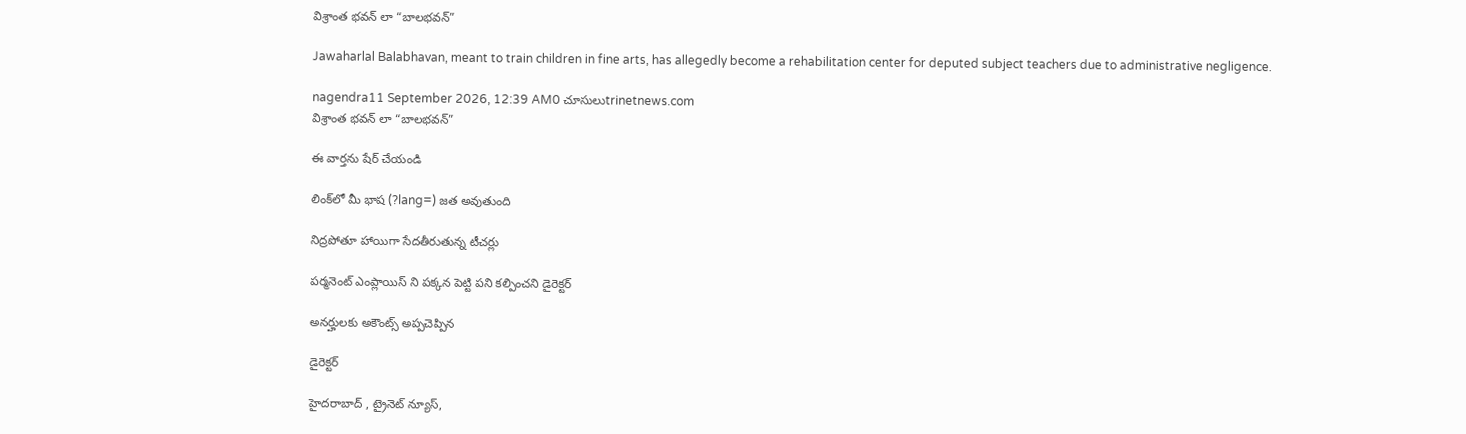విశ్రాంత భవన్ లా “బాలభవన్”

Jawaharlal Balabhavan, meant to train children in fine arts, has allegedly become a rehabilitation center for deputed subject teachers due to administrative negligence.

nagendra11 September 2026, 12:39 AM0 చూసులుtrinetnews.com
విశ్రాంత భవన్ లా “బాలభవన్”

ఈ వార్తను షేర్ చేయండి

లింక్‌లో మీ భాష (?lang=) జత అవుతుంది

నిద్రపోతూ హాయిగా సేదతీరుతున్న టీచర్లు

పర్మనెంట్ ఎంప్లాయిస్ ని పక్కన పెట్టి పని కల్పించని డైరెక్టర్

అనర్హులకు అకౌంట్స్ అప్పచెప్పిన

డైరెక్టర్

హైదరాబాద్ , ట్రైనెట్ న్యూస్,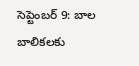సెప్టెంబర్ 9: బాల బాలికలకు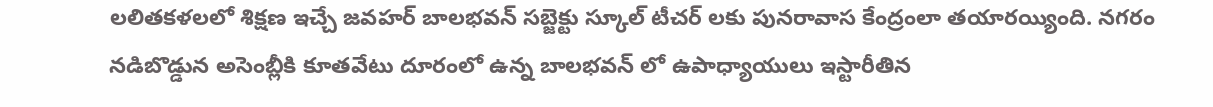లలితకళలలో శిక్షణ ఇచ్చే జవహర్ బాలభవన్ సబ్జెక్టు స్కూల్ టీచర్ లకు పునరావాస కేంద్రంలా తయారయ్యింది. నగరం నడిబొడ్డున అసెంబ్లీకి కూతవేటు దూరంలో ఉన్న బాలభవన్ లో ఉపాధ్యాయులు ఇస్టారీతిన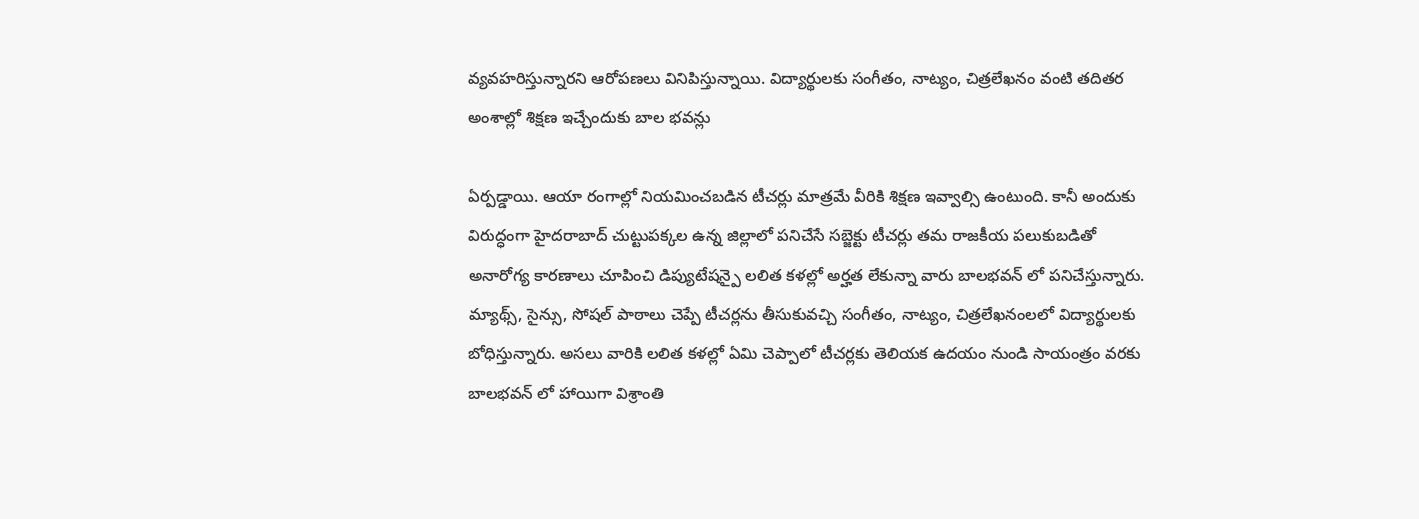వ్యవహరిస్తున్నారని ఆరోపణలు వినిపిస్తున్నాయి. విద్యార్థులకు సంగీతం, నాట్యం, చిత్రలేఖనం వంటి తదితర అంశాల్లో శిక్షణ ఇచ్చేందుకు బాల భవన్లు

ఏర్పడ్డాయి. ఆయా రంగాల్లో నియమించబడిన టీచర్లు మాత్రమే వీరికి శిక్షణ ఇవ్వాల్సి ఉంటుంది. కానీ అందుకు విరుద్ధంగా హైదరాబాద్ చుట్టుపక్కల ఉన్న జిల్లాలో పనిచేసే సబ్జెక్టు టీచర్లు తమ రాజకీయ పలుకుబడితో అనారోగ్య కారణాలు చూపించి డిప్యుటేషన్పై లలిత కళల్లో అర్హత లేకున్నా వారు బాలభవన్ లో పనిచేస్తున్నారు. మ్యాథ్స్, సైన్సు, సోషల్ పాఠాలు చెప్పే టీచర్లను తీసుకువచ్చి సంగీతం, నాట్యం, చిత్రలేఖనంలలో విద్యార్థులకు బోధిస్తున్నారు. అసలు వారికి లలిత కళల్లో ఏమి చెప్పాలో టీచర్లకు తెలియక ఉదయం నుండి సాయంత్రం వరకు బాలభవన్ లో హాయిగా విశ్రాంతి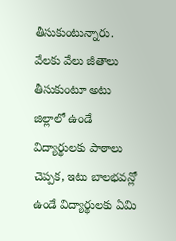తీసుకుంటున్నారు. వేలకు వేలు జీతాలు తీసుకుంటూ అటు జిల్లాలో ఉండే విద్యార్థులకు పాఠాలు చెప్పక, ఇటు బాలభవన్లో ఉండే విద్యార్థులకు ఏమి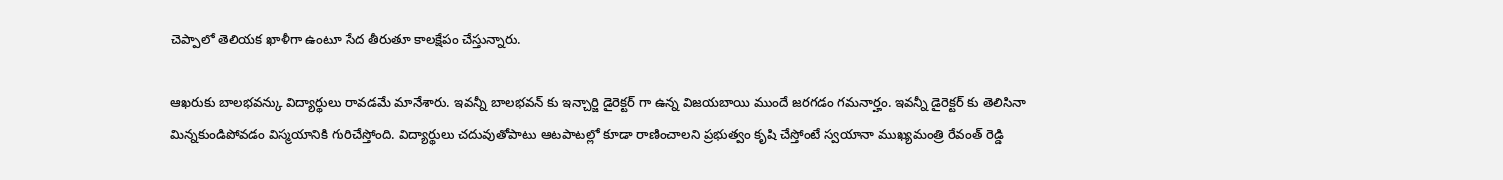చెప్పాలో తెలియక ఖాళీగా ఉంటూ సేద తీరుతూ కాలక్షేపం చేస్తున్నారు.

ఆఖరుకు బాలభవన్కు విద్యార్థులు రావడమే మానేశారు. ఇవన్నీ బాలభవన్ కు ఇన్చార్జి డైరెక్టర్ గా ఉన్న విజయబాయి ముందే జరగడం గమనార్హం. ఇవన్నీ డైరెక్టర్ కు తెలిసినా మిన్నకుండిపోవడం విస్మయానికి గురిచేస్తోంది. విద్యార్థులు చదువుతోపాటు ఆటపాటల్లో కూడా రాణించాలని ప్రభుత్వం కృషి చేస్తోంటే స్వయానా ముఖ్యమంత్రి రేవంత్ రెడ్డి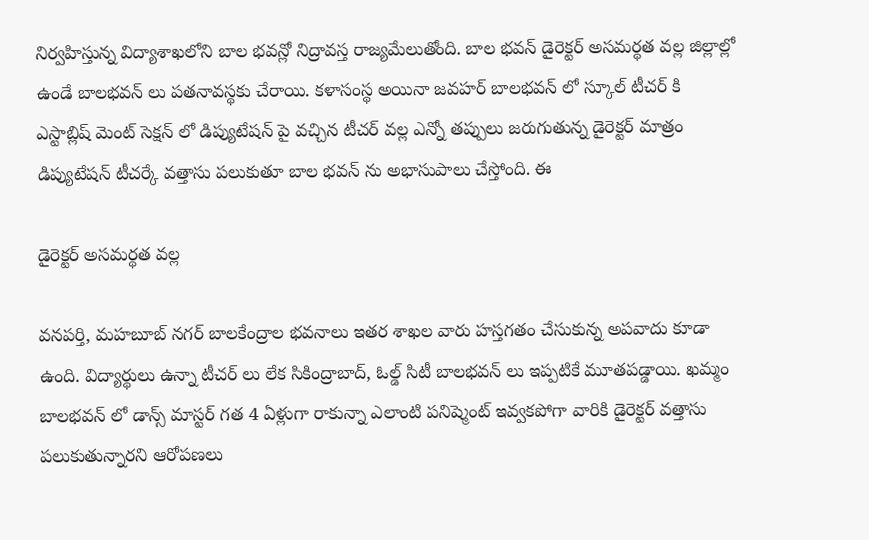నిర్వహిస్తున్న విద్యాశాఖలోని బాల భవన్లో నిద్రావస్త రాజ్యమేలుతోంది. బాల భవన్ డైరెక్టర్ అసమర్థత వల్ల జిల్లాల్లో ఉండే బాలభవన్ లు పతనావస్థకు చేరాయి. కళాసంస్థ అయినా జవహర్ బాలభవన్ లో స్కూల్ టీచర్ కి ఎస్టాబ్లిష్ మెంట్ సెక్షన్ లో డిప్యుటేషన్ పై వచ్చిన టీచర్ వల్ల ఎన్నో తప్పులు జరుగుతున్న డైరెక్టర్ మాత్రం డిప్యుటేషన్ టీచర్కే వత్తాసు పలుకుతూ బాల భవన్ ను అభాసుపాలు చేస్తోంది. ఈ

డైరెక్టర్ అసమర్థత వల్ల

వనపర్తి, మహబూబ్ నగర్ బాలకేంద్రాల భవనాలు ఇతర శాఖల వారు హస్తగతం చేసుకున్న అపవాదు కూడా ఉంది. విద్యార్థులు ఉన్నా టీచర్ లు లేక సికింద్రాబాద్, ఓల్డ్ సిటీ బాలభవన్ లు ఇప్పటికే మూతపడ్డాయి. ఖమ్మం బాలభవన్ లో డాన్స్ మాస్టర్ గత 4 ఏళ్లుగా రాకున్నా ఎలాంటి పనిష్మెంట్ ఇవ్వకపోగా వారికి డైరెక్టర్ వత్తాసు పలుకుతున్నారని ఆరోపణలు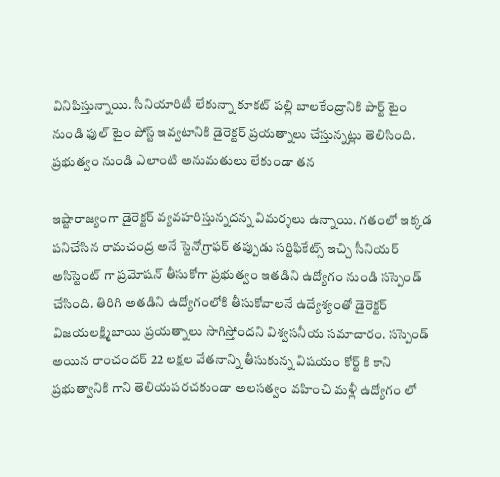వినిపిస్తున్నాయి. సీనియారిటీ లేకున్నా కూకట్ పల్లి బాలకేంద్రానికి పార్ట్ టైం నుండి ఫుల్ టైం పోస్ట్ ఇవ్వటానికి డైరెక్టర్ ప్రయత్నాలు చేస్తున్నట్లు తెలిసింది. ప్రభుత్వం నుండి ఎలాంటి అనుమతులు లేకుండా తన

ఇష్టారాజ్యంగా డైరెక్టర్ వ్యవహరిస్తున్నదన్న విమర్శలు ఉన్నాయి. గతంలో ఇక్కడ పనిచేసిన రామచంద్ర అనే స్టెనోగ్రాఫర్ తప్పుడు సర్టిఫికేట్స్ ఇచ్చి సీనియర్ అసిస్టెంట్ గా ప్రమోషన్ తీసుకోగా ప్రభుత్వం ఇతడిని ఉద్యోగం నుండి సస్పెండ్ చేసింది. తిరిగి అతడిని ఉద్యోగంలోకి తీసుకోవాలనే ఉద్యేశ్యంతో డైరెక్టర్ విజయలక్ష్మిబాయి ప్రయత్నాలు సాగిస్తోందని విశ్వసనీయ సమాచారం. సస్పెండ్ అయిన రాంచందర్ 22 లక్షల వేతనాన్ని తీసుకున్న విషయం కోర్ట్ కి కాని ప్రభుత్వానికి గాని తెలియపరచకుండా అలసత్వం వహించి మళ్లీ ఉద్యోగం లో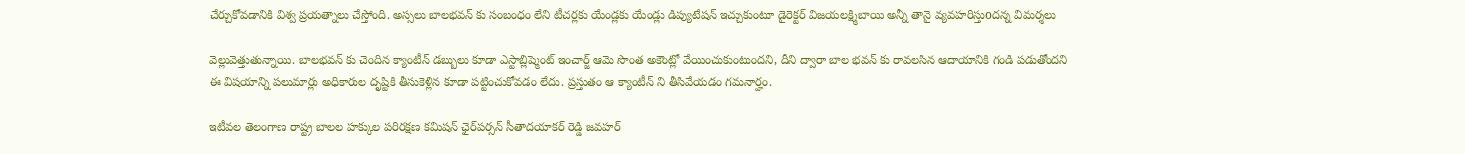చేర్చుకోవడానికి విశ్వ ప్రయత్నాలు చేస్తోంది. అస్సలు బాలభవన్ కు సంబంధం లేని టీచర్లకు యేండ్లకు యేండ్లు డిప్యుటేషన్ ఇచ్చుకుంటూ డైరెక్టర్ విజయలక్ష్మిబాయి అన్నీ తానై వ్యవహరిస్తుoదన్న విమర్శలు

వెల్లువెత్తుతున్నాయి. బాలభవన్ కు చెందిన క్యాంటీన్ డబ్బులు కూడా ఎస్టాబ్లిష్మెంట్ ఇంచార్జ్ ఆమె సొంత అకౌంట్లో వేయించుకుంటుందని, దీని ద్వారా బాల భవన్ కు రావలసిన ఆదాయానికి గండి పడుతోందని ఈ విషయాన్ని పలుమార్లు అధికారుల దృష్టికి తీసుకెళ్లిన కూడా పట్టించుకోవడం లేదు. ప్రస్తుతం ఆ క్యాంటీన్ ని తీసివేయడం గమనార్హం.

ఇటీవల తెలంగాణ రాష్ట్ర బాలల హక్కుల పరిరక్షణ కమిషన్ ఛైర్‌పర్సన్ సీతాదయాకర్ రెడ్డి జవహర్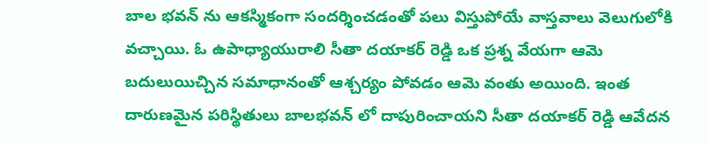బాల భవన్ ను ఆకస్మికంగా సందర్శించడంతో పలు విస్తుపోయే వాస్తవాలు వెలుగులోకి వచ్చాయి. ఓ ఉపాధ్యాయురాలి సీతా దయాకర్ రెడ్డి ఒక ప్రశ్న వేయగా ఆమె బదులుయిచ్చిన సమాధానంతో ఆశ్చర్యం పోవడం ఆమె వంతు అయింది. ఇంత దారుణమైన పరిస్థితులు బాలభవన్ లో దాపురించాయని సీతా దయాకర్ రెడ్డి ఆవేదన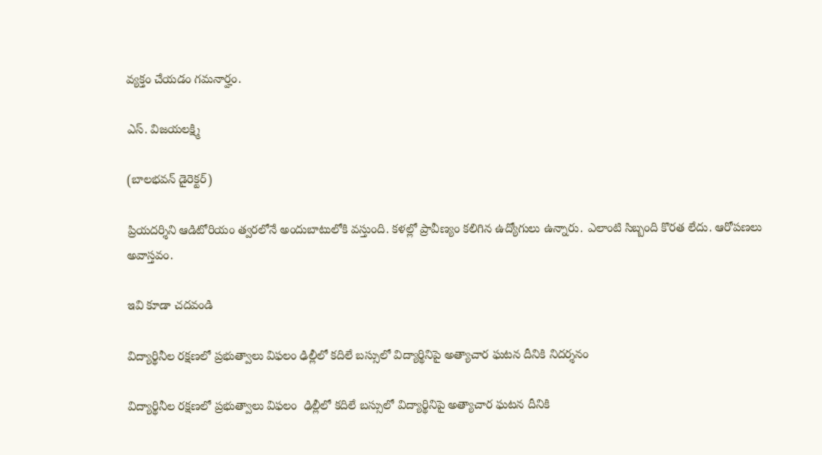వ్యక్తం చేయడం గమనార్హం.

ఎస్. విజయలక్ష్మి

(బాలభవన్ డైరెక్టర్)

ప్రియదర్శిని ఆడిటోరియం త్వరలోనే అందుబాటులోకి వస్తుంది. కళల్లో ప్రావీణ్యం కలిగిన ఉద్యోగులు ఉన్నారు. ఎలాంటి సిబ్బంది కొరత లేదు. ఆరోపణలు అవాస్తవం.

ఇవి కూడా చదవండి

విద్యార్థినీల రక్షణలో ప్రభుత్వాలు విఫలం ఢిల్లీలో కదిలే బస్సులో విద్యార్థినిపై అత్యాచార ఘటన దీనికి నిదర్శనం

విద్యార్థినీల రక్షణలో ప్రభుత్వాలు విఫలం  ఢిల్లీలో కదిలే బస్సులో విద్యార్థినిపై అత్యాచార ఘటన దీనికి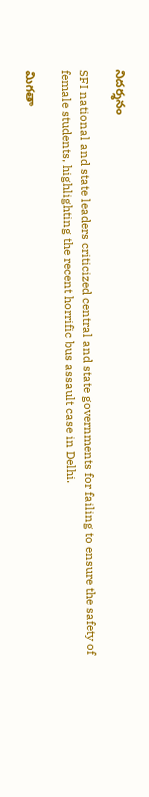నిదర్శనం

SFI national and state leaders criticized central and state governments for failing to ensure the safety of female students, highlighting the recent horrific bus assault case in Delhi.

మిగతా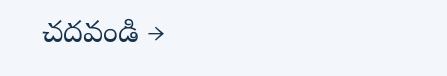చదవండి →